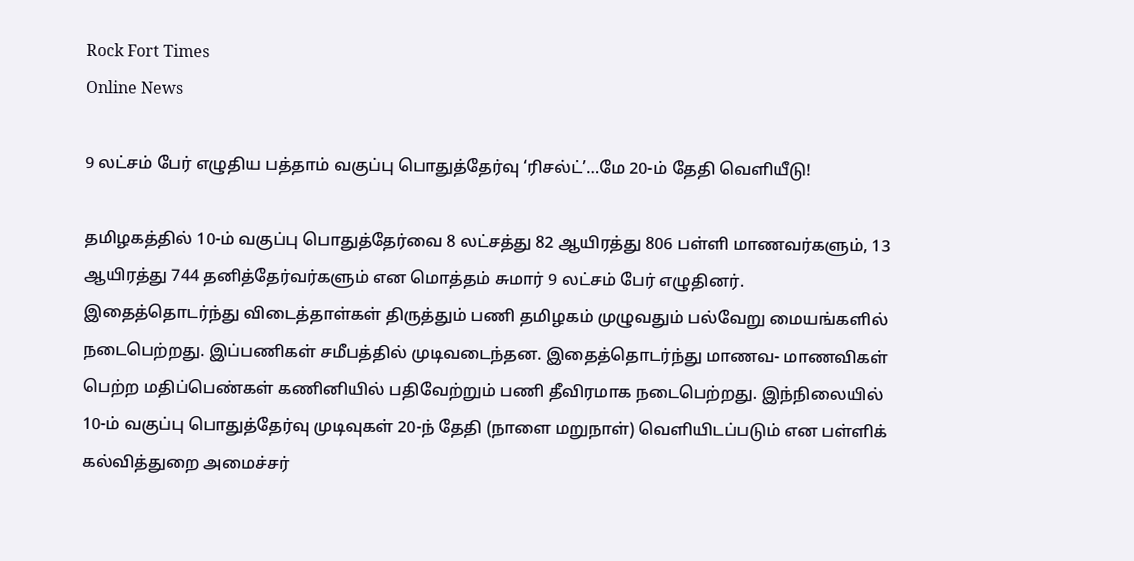Rock Fort Times
Online News

9 லட்சம் பேர் எழுதிய பத்தாம் வகுப்பு பொதுத்தேர்வு ‘ரிசல்ட்’…மே 20-ம் தேதி வெளியீடு!

தமிழகத்தில் 10-ம் வகுப்பு பொதுத்தேர்வை 8 லட்சத்து 82 ஆயிரத்து 806 பள்ளி மாணவர்களும், 13 ஆயிரத்து 744 தனித்தேர்வர்களும் என மொத்தம் சுமார் 9 லட்சம் பேர் எழுதினர். இதைத்தொடர்ந்து விடைத்தாள்கள் திருத்தும் பணி தமிழகம் முழுவதும் பல்வேறு மையங்களில் நடைபெற்றது. இப்பணிகள் சமீபத்தில் முடிவடைந்தன. இதைத்தொடர்ந்து மாணவ- மாணவிகள் பெற்ற மதிப்பெண்கள் கணினியில் பதிவேற்றும் பணி தீவிரமாக நடைபெற்றது. இந்நிலையில் 10-ம் வகுப்பு பொதுத்தேர்வு முடிவுகள் 20-ந் தேதி (நாளை மறுநாள்) வெளியிடப்படும் என பள்ளிக் கல்வித்துறை அமைச்சர்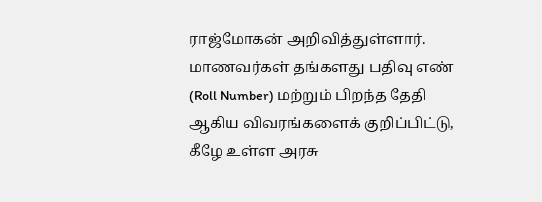ராஜ்மோகன் அறிவித்துள்ளார். மாணவர்கள் தங்களது பதிவு எண் (Roll Number) மற்றும் பிறந்த தேதி ஆகிய விவரங்களைக் குறிப்பிட்டு, கீழே உள்ள அரசு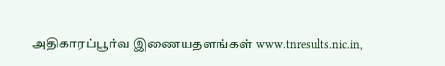அதிகாரப்பூர்வ இணையதளங்கள் www.tnresults.nic.in,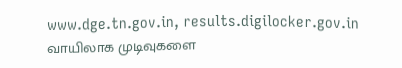www.dge.tn.gov.in, results.digilocker.gov.in வாயிலாக முடிவுகளை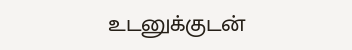உடனுக்குடன்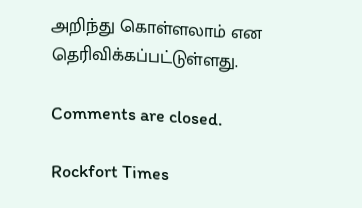அறிந்து கொள்ளலாம் என தெரிவிக்கப்பட்டுள்ளது.

Comments are closed.

Rockfort Times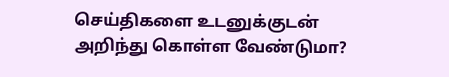செய்திகளை உடனுக்குடன் அறிந்து கொள்ள வேண்டுமா?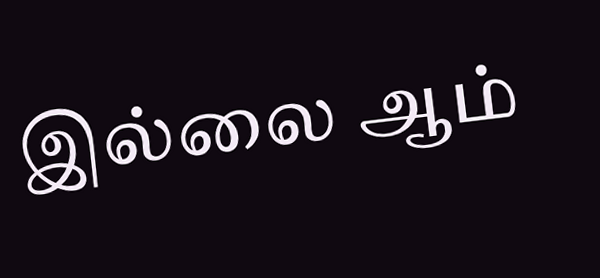இல்லை ஆம்